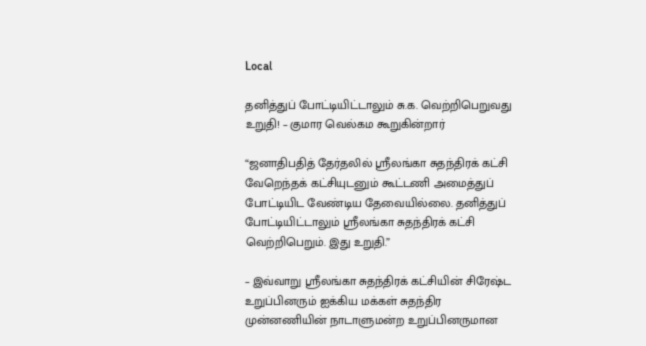Local

தனித்துப் போட்டியிட்டாலும் சு.க. வெற்றிபெறுவது உறுதி! – குமார வெல்கம கூறுகின்றார்

“ஜனாதிபதித் தேர்தலில் ஸ்ரீலங்கா சுதந்திரக் கட்சி வேறெந்தக் கட்சியுடனும் கூட்டணி அமைத்துப் போட்டியிட வேண்டிய தேவையில்லை. தனித்துப் போட்டியிட்டாலும் ஸ்ரீலங்கா சுதந்திரக் கட்சி வெற்றிபெறும். இது உறுதி.”

– இவ்வாறு ஸ்ரீலங்கா சுதந்திரக் கட்சியின் சிரேஷ்ட உறுப்பினரும் ஐக்கிய மக்கள் சுதந்திர முன்னணியின் நாடாளுமன்ற உறுப்பினருமான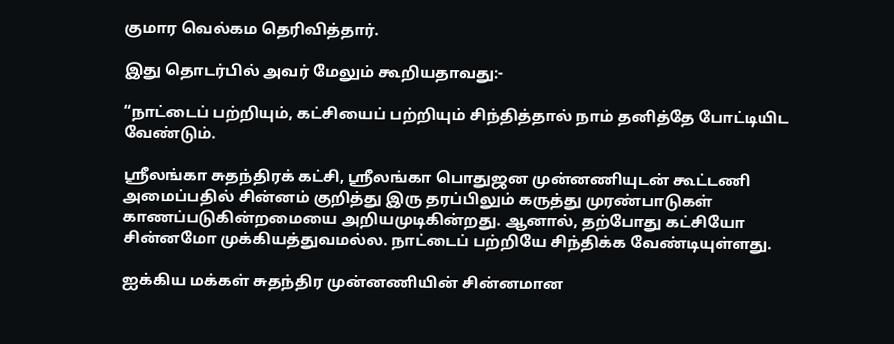குமார வெல்கம தெரிவித்தார்.

இது தொடர்பில் அவர் மேலும் கூறியதாவது:-

“நாட்டைப் பற்றியும், கட்சியைப் பற்றியும் சிந்தித்தால் நாம் தனித்தே போட்டியிட வேண்டும்.

ஸ்ரீலங்கா சுதந்திரக் கட்சி, ஸ்ரீலங்கா பொதுஜன முன்னணியுடன் கூட்டணி அமைப்பதில் சின்னம் குறித்து இரு தரப்பிலும் கருத்து முரண்பாடுகள் காணப்படுகின்றமையை அறியமுடிகின்றது. ஆனால், தற்போது கட்சியோ சின்னமோ முக்கியத்துவமல்ல. நாட்டைப் பற்றியே சிந்திக்க வேண்டியுள்ளது.

ஐக்கிய மக்கள் சுதந்திர முன்னணியின் சின்னமான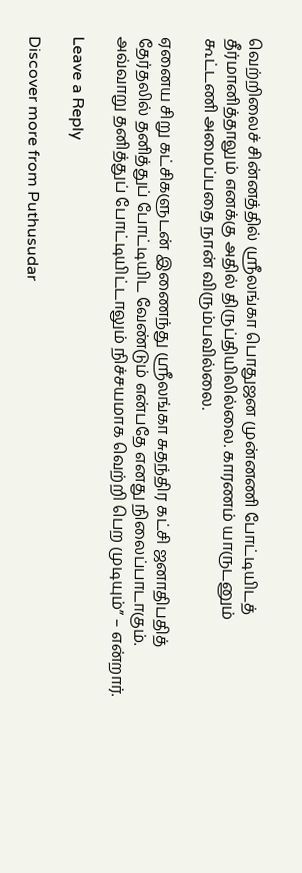வெற்றிலைச் சின்னத்தில் ஸ்ரீலங்கா பொதுஜன முன்னணி போட்டியிடத் தீர்மானித்தாலும் எனக்கு அதில் திருப்தியிலில்லை. காரணம் யாருடனும் கூட்டணி அமைப்பதை நான் விரும்பவில்லை.

ஏனைய சிறு கட்சிகளுடன் இணைந்து ஸ்ரீலங்கா சுதந்திர கட்சி ஜனாதிபதித் தேர்தலில் தனித்துப் போட்டியிட வேண்டும் என்பதே எனது நிலைப்பாடாகும். அவ்வாறு தனித்துப் போட்டியிட்டாலும் நிச்சயமாக வெற்றி பெற முடியும்” – என்றார்.

Leave a Reply

Discover more from Puthusudar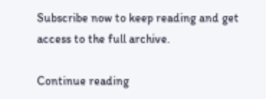Subscribe now to keep reading and get access to the full archive.

Continue reading